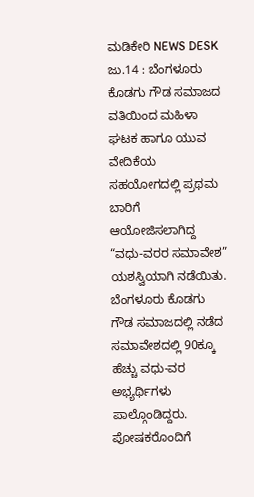ಮಡಿಕೇರಿ NEWS DESK ಜು.14 : ಬೆಂಗಳೂರು ಕೊಡಗು ಗೌಡ ಸಮಾಜದ ವತಿಯಿಂದ ಮಹಿಳಾ ಘಟಕ ಹಾಗೂ ಯುವ ವೇದಿಕೆಯ ಸಹಯೋಗದಲ್ಲಿ ಪ್ರಥಮ ಬಾರಿಗೆ ಆಯೋಜಿಸಲಾಗಿದ್ದ “ವಧು-ವರರ ಸಮಾವೇಶ” ಯಶಸ್ವಿಯಾಗಿ ನಡೆಯಿತು. ಬೆಂಗಳೂರು ಕೊಡಗು ಗೌಡ ಸಮಾಜದಲ್ಲಿ ನಡೆದ ಸಮಾವೇಶದಲ್ಲಿ 90ಕ್ಕೂ ಹೆಚ್ಚು ವಧು-ವರ ಅಭ್ಯರ್ಥಿಗಳು ಪಾಲ್ಗೊಂಡಿದ್ದರು. ಪೋಷಕರೊಂದಿಗೆ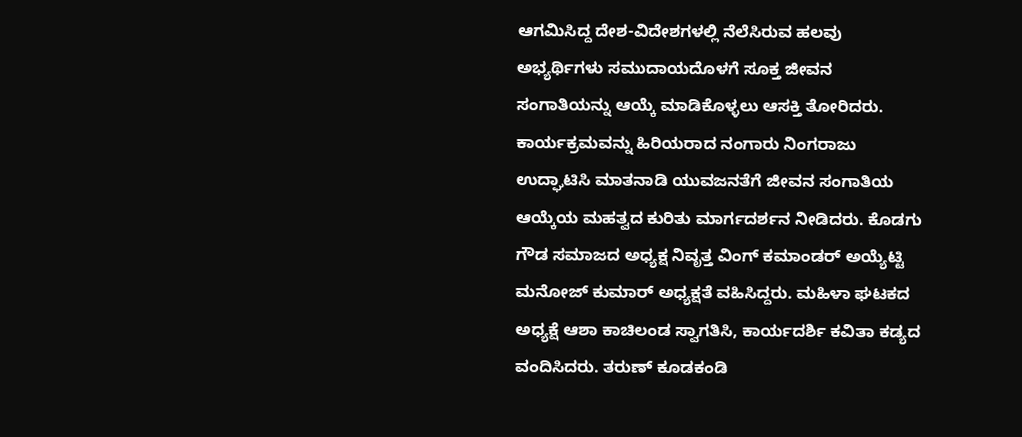ಆಗಮಿಸಿದ್ದ ದೇಶ-ವಿದೇಶಗಳಲ್ಲಿ ನೆಲೆಸಿರುವ ಹಲವು ಅಭ್ಯರ್ಥಿಗಳು ಸಮುದಾಯದೊಳಗೆ ಸೂಕ್ತ ಜೀವನ ಸಂಗಾತಿಯನ್ನು ಆಯ್ಕೆ ಮಾಡಿಕೊಳ್ಳಲು ಆಸಕ್ತಿ ತೋರಿದರು. ಕಾರ್ಯಕ್ರಮವನ್ನು ಹಿರಿಯರಾದ ನಂಗಾರು ನಿಂಗರಾಜು ಉದ್ಘಾಟಿಸಿ ಮಾತನಾಡಿ ಯುವಜನತೆಗೆ ಜೀವನ ಸಂಗಾತಿಯ ಆಯ್ಕೆಯ ಮಹತ್ವದ ಕುರಿತು ಮಾರ್ಗದರ್ಶನ ನೀಡಿದರು. ಕೊಡಗು ಗೌಡ ಸಮಾಜದ ಅಧ್ಯಕ್ಷ ನಿವೃತ್ತ ವಿಂಗ್ ಕಮಾಂಡರ್ ಅಯ್ಯೆಟ್ಟಿ ಮನೋಜ್ ಕುಮಾರ್ ಅಧ್ಯಕ್ಷತೆ ವಹಿಸಿದ್ದರು. ಮಹಿಳಾ ಘಟಕದ ಅಧ್ಯಕ್ಷೆ ಆಶಾ ಕಾಚಿಲಂಡ ಸ್ವಾಗತಿಸಿ, ಕಾರ್ಯದರ್ಶಿ ಕವಿತಾ ಕಡ್ಯದ ವಂದಿಸಿದರು. ತರುಣ್ ಕೂಡಕಂಡಿ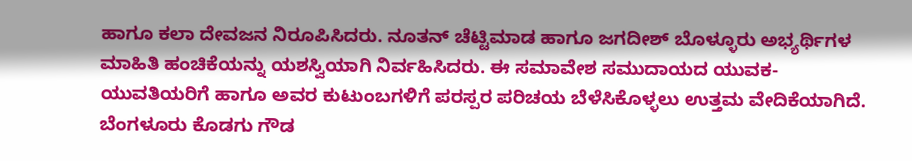ಹಾಗೂ ಕಲಾ ದೇವಜನ ನಿರೂಪಿಸಿದರು. ನೂತನ್ ಚೆಟ್ಟಿಮಾಡ ಹಾಗೂ ಜಗದೀಶ್ ಬೊಳ್ಳೂರು ಅಭ್ಯರ್ಥಿಗಳ ಮಾಹಿತಿ ಹಂಚಿಕೆಯನ್ನು ಯಶಸ್ವಿಯಾಗಿ ನಿರ್ವಹಿಸಿದರು. ಈ ಸಮಾವೇಶ ಸಮುದಾಯದ ಯುವಕ-ಯುವತಿಯರಿಗೆ ಹಾಗೂ ಅವರ ಕುಟುಂಬಗಳಿಗೆ ಪರಸ್ಪರ ಪರಿಚಯ ಬೆಳೆಸಿಕೊಳ್ಳಲು ಉತ್ತಮ ವೇದಿಕೆಯಾಗಿದೆ. ಬೆಂಗಳೂರು ಕೊಡಗು ಗೌಡ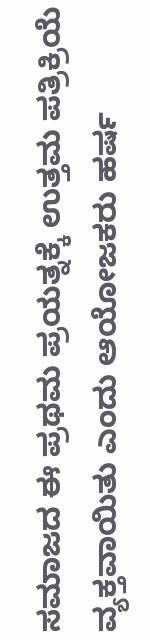ಸಮಾಜದ ಈ ಪ್ರಥಮ ಪ್ರಯತ್ನಕ್ಕೆ ಉತ್ತಮ ಪತ್ರಿಕ್ರಿಯೆ ವ್ಯಕ್ತವಾಯಿತು ಎಂದು ಆಯೋಜಕರು ಹರ್ಷ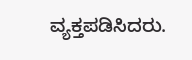ವ್ಯಕ್ತಪಡಿಸಿದರು.